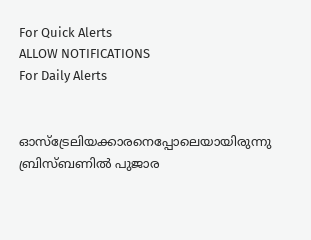For Quick Alerts
ALLOW NOTIFICATIONS
For Daily Alerts


ഓസ്‌ട്രേലിയക്കാരനെപ്പോലെയായിരുന്നു ബ്രിസ്ബണില്‍ പുജാര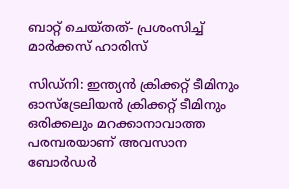ബാറ്റ് ചെയ്തത്- പ്രശംസിച്ച് മാര്‍ക്കസ് ഹാരിസ്

സിഡ്‌നി: ഇന്ത്യന്‍ ക്രിക്കറ്റ് ടീമിനും ഓസ്‌ട്രേലിയന്‍ ക്രിക്കറ്റ് ടീമിനും ഒരിക്കലും മറക്കാനാവാത്ത പരമ്പരയാണ് അവസാന ബോര്‍ഡര്‍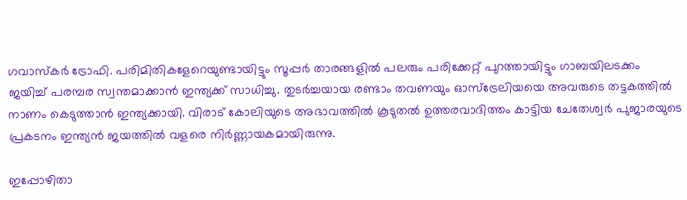ഗവാസ്‌കര്‍ ട്രോഫി. പരിമിതികളേറെയുണ്ടായിട്ടും സൂപ്പര്‍ താരങ്ങളില്‍ പലരും പരിക്കേറ്റ് പുറത്തായിട്ടും ഗാബയിലടക്കം ജയിച്ച് പരമ്പര സ്വന്തമാക്കാന്‍ ഇന്ത്യക്ക് സാധിച്ചു. തുടര്‍ച്ചയായ രണ്ടാം തവണയും ഓസ്‌ട്രേലിയയെ അവരുടെ തട്ടകത്തില്‍ നാണം കെടുത്താന്‍ ഇന്ത്യക്കായി. വിരാട് കോലിയുടെ അഭാവത്തില്‍ കൂടുതല്‍ ഉത്തരവാദിത്തം കാട്ടിയ ചേതേശ്വര്‍ പുജാരയുടെ പ്രകടനം ഇന്ത്യന്‍ ജയത്തില്‍ വളരെ നിര്‍ണ്ണായകമായിരുന്നു.

ഇപ്പോഴിതാ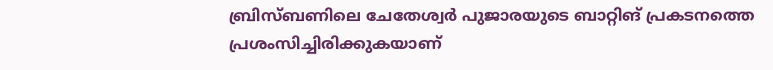ബ്രിസ്ബണിലെ ചേതേശ്വര്‍ പുജാരയുടെ ബാറ്റിങ് പ്രകടനത്തെ പ്രശംസിച്ചിരിക്കുകയാണ്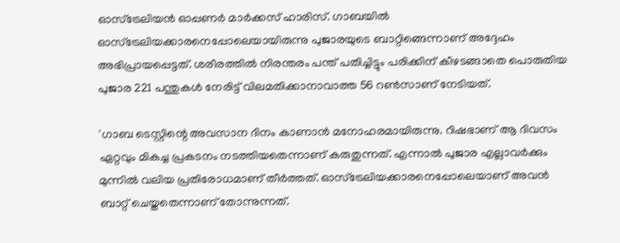ഓസ്‌ട്രേലിയന്‍ ഓപ്പണര്‍ മാര്‍ക്കസ് ഹാരിസ്. ഗാബയില്‍ ഓസ്‌ട്രേലിയക്കാരനെപ്പോലെയായിരുന്നു പുജാരയുടെ ബാറ്റിങ്ങെന്നാണ് അദ്ദേഹം അഭിപ്രായപ്പെട്ടത്. ശരീരത്തില്‍ നിരന്തരം പന്ത് പതിച്ചിട്ടും പരിക്കിന് കീഴടങ്ങാതെ പൊരുതിയ പുജാര 221 പന്തുകള്‍ നേരിട്ട് വിലമതിക്കാനാവാത്ത 56 റണ്‍സാണ് നേടിയത്.

'ഗാബ ടെസ്റ്റിന്റെ അവസാന ദിനം കാണാന്‍ മനോഹരമായിരുന്നു. റിഷഭാണ് ആ ദിവസം ഏറ്റവും മികച്ച പ്രകടനം നടത്തിയതെന്നാണ് കരുതുന്നത്. എന്നാല്‍ പുജാര എല്ലാവര്‍ക്കും മുന്നില്‍ വലിയ പ്രതിരോധമാണ് തീര്‍ത്തത്. ഓസ്‌ട്രേലിയക്കാരനെപ്പോലെയാണ് അവന്‍ ബാറ്റ് ചെയ്തതെന്നാണ് തോന്നുന്നത്.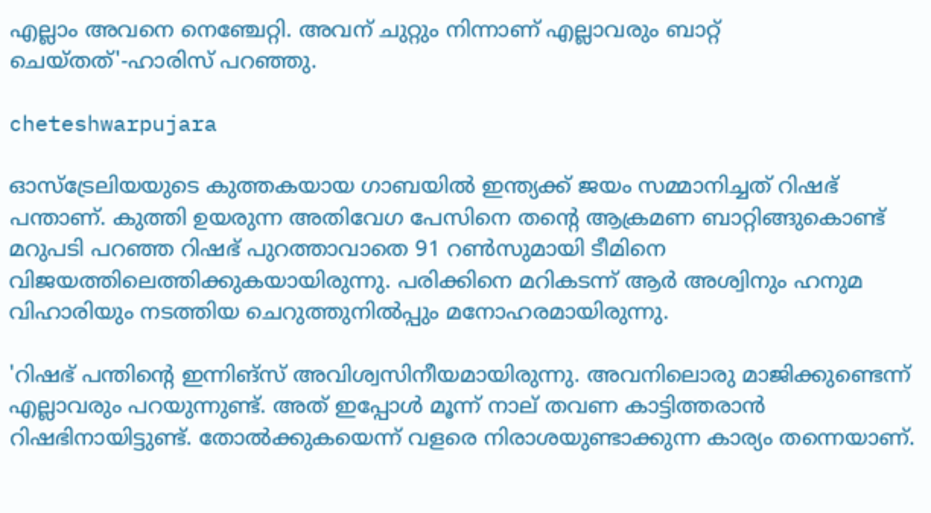എല്ലാം അവനെ നെഞ്ചേറ്റി. അവന് ചുറ്റും നിന്നാണ് എല്ലാവരും ബാറ്റ് ചെയ്തത്'-ഹാരിസ് പറഞ്ഞു.

cheteshwarpujara

ഓസ്‌ട്രേലിയയുടെ കുത്തകയായ ഗാബയില്‍ ഇന്ത്യക്ക് ജയം സമ്മാനിച്ചത് റിഷഭ് പന്താണ്. കുത്തി ഉയരുന്ന അതിവേഗ പേസിനെ തന്റെ ആക്രമണ ബാറ്റിങ്ങുകൊണ്ട് മറുപടി പറഞ്ഞ റിഷഭ് പുറത്താവാതെ 91 റണ്‍സുമായി ടീമിനെ വിജയത്തിലെത്തിക്കുകയായിരുന്നു. പരിക്കിനെ മറികടന്ന് ആര്‍ അശ്വിനും ഹനുമ വിഹാരിയും നടത്തിയ ചെറുത്തുനില്‍പ്പും മനോഹരമായിരുന്നു.

'റിഷഭ് പന്തിന്റെ ഇന്നിങ്‌സ് അവിശ്വസിനീയമായിരുന്നു. അവനിലൊരു മാജിക്കുണ്ടെന്ന് എല്ലാവരും പറയുന്നുണ്ട്. അത് ഇപ്പോള്‍ മൂന്ന് നാല് തവണ കാട്ടിത്തരാന്‍ റിഷഭിനായിട്ടുണ്ട്. തോല്‍ക്കുകയെന്ന് വളരെ നിരാശയുണ്ടാക്കുന്ന കാര്യം തന്നെയാണ്.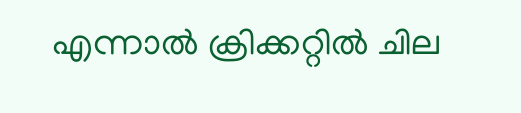എന്നാല്‍ ക്രിക്കറ്റില്‍ ചില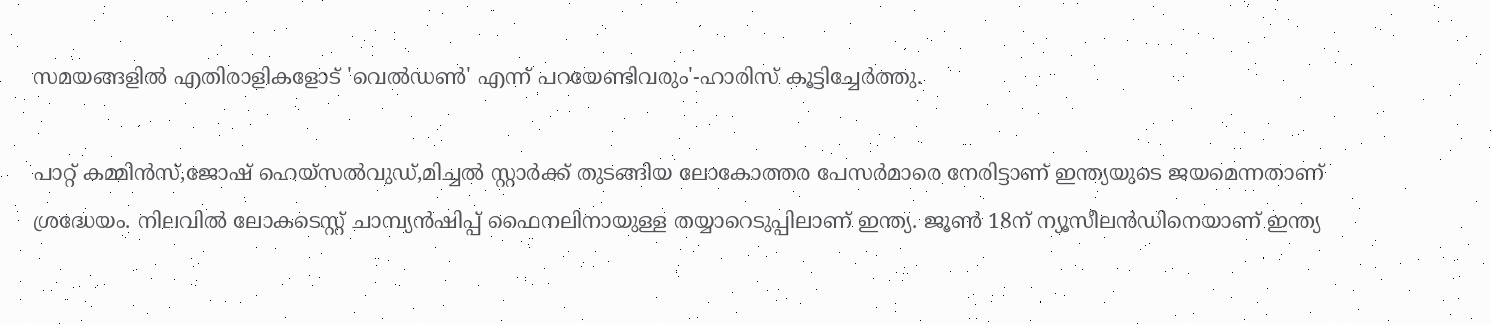സമയങ്ങളില്‍ എതിരാളികളോട് 'വെല്‍ഡണ്‍' എന്ന് പറയേണ്ടിവരും'-ഹാരിസ് കൂട്ടിച്ചേര്‍ത്തു.

പാറ്റ് കമ്മിന്‍സ്,ജോഷ് ഹെയ്‌സല്‍വുഡ്,മിച്ചല്‍ സ്റ്റാര്‍ക്ക് തുടങ്ങിയ ലോകോത്തര പേസര്‍മാരെ നേരിട്ടാണ് ഇന്ത്യയുടെ ജയമെന്നതാണ് ശ്രദ്ധേയം. നിലവില്‍ ലോകടെസ്റ്റ് ചാമ്പ്യന്‍ഷിപ്പ് ഫൈനലിനായുള്ള തയ്യാറെടുപ്പിലാണ് ഇന്ത്യ. ജൂണ്‍ 18ന് ന്യൂസീലന്‍ഡിനെയാണ് ഇന്ത്യ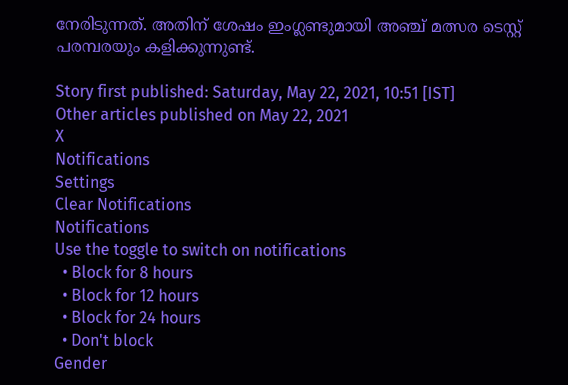നേരിടുന്നത്. അതിന് ശേഷം ഇംഗ്ലണ്ടുമായി അഞ്ച് മത്സര ടെസ്റ്റ് പരമ്പരയും കളിക്കുന്നുണ്ട്.

Story first published: Saturday, May 22, 2021, 10:51 [IST]
Other articles published on May 22, 2021
X
Notifications
Settings
Clear Notifications
Notifications
Use the toggle to switch on notifications
  • Block for 8 hours
  • Block for 12 hours
  • Block for 24 hours
  • Don't block
Gender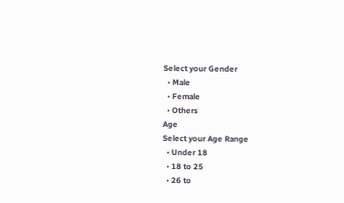Select your Gender
  • Male
  • Female
  • Others
Age
Select your Age Range
  • Under 18
  • 18 to 25
  • 26 to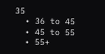35
  • 36 to 45
  • 45 to 55
  • 55+